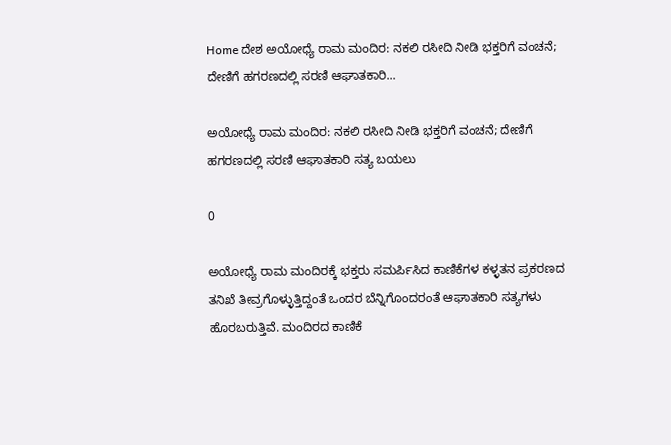Home ದೇಶ ಅಯೋಧ್ಯೆ ರಾಮ ಮಂದಿರ: ನಕಲಿ ರಸೀದಿ ನೀಡಿ ಭಕ್ತರಿಗೆ ವಂಚನೆ; ದೇಣಿಗೆ ಹಗರಣದಲ್ಲಿ ಸರಣಿ ಆಘಾತಕಾರಿ...

ಅಯೋಧ್ಯೆ ರಾಮ ಮಂದಿರ: ನಕಲಿ ರಸೀದಿ ನೀಡಿ ಭಕ್ತರಿಗೆ ವಂಚನೆ; ದೇಣಿಗೆ ಹಗರಣದಲ್ಲಿ ಸರಣಿ ಆಘಾತಕಾರಿ ಸತ್ಯ ಬಯಲು

0

ಅಯೋಧ್ಯೆ ರಾಮ ಮಂದಿರಕ್ಕೆ ಭಕ್ತರು ಸಮರ್ಪಿಸಿದ ಕಾಣಿಕೆಗಳ ಕಳ್ಳತನ ಪ್ರಕರಣದ ತನಿಖೆ ತೀವ್ರಗೊಳ್ಳುತ್ತಿದ್ದಂತೆ ಒಂದರ ಬೆನ್ನಿಗೊಂದರಂತೆ ಆಘಾತಕಾರಿ ಸತ್ಯಗಳು ಹೊರಬರುತ್ತಿವೆ. ಮಂದಿರದ ಕಾಣಿಕೆ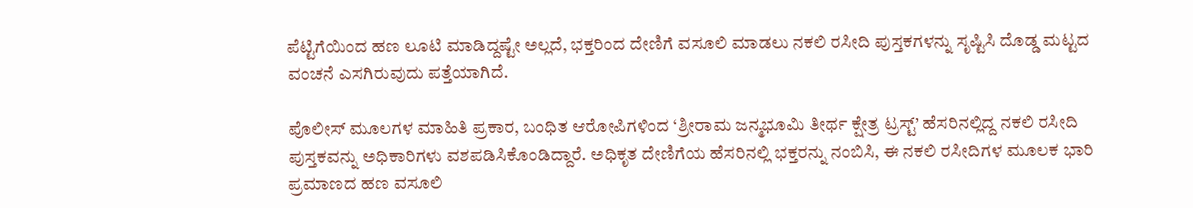ಪೆಟ್ಟಿಗೆಯಿಂದ ಹಣ ಲೂಟಿ ಮಾಡಿದ್ದಷ್ಟೇ ಅಲ್ಲದೆ, ಭಕ್ತರಿಂದ ದೇಣಿಗೆ ವಸೂಲಿ ಮಾಡಲು ನಕಲಿ ರಸೀದಿ ಪುಸ್ತಕಗಳನ್ನು ಸೃಷ್ಟಿಸಿ ದೊಡ್ಡ ಮಟ್ಟದ ವಂಚನೆ ಎಸಗಿರುವುದು ಪತ್ತೆಯಾಗಿದೆ.

ಪೊಲೀಸ್ ಮೂಲಗಳ ಮಾಹಿತಿ ಪ್ರಕಾರ, ಬಂಧಿತ ಆರೋಪಿಗಳಿಂದ ‘ಶ್ರೀರಾಮ ಜನ್ಮಭೂಮಿ ತೀರ್ಥ ಕ್ಷೇತ್ರ ಟ್ರಸ್ಟ್’ ಹೆಸರಿನಲ್ಲಿದ್ದ ನಕಲಿ ರಸೀದಿ ಪುಸ್ತಕವನ್ನು ಅಧಿಕಾರಿಗಳು ವಶಪಡಿಸಿಕೊಂಡಿದ್ದಾರೆ. ಅಧಿಕೃತ ದೇಣಿಗೆಯ ಹೆಸರಿನಲ್ಲಿ ಭಕ್ತರನ್ನು ನಂಬಿಸಿ, ಈ ನಕಲಿ ರಸೀದಿಗಳ ಮೂಲಕ ಭಾರಿ ಪ್ರಮಾಣದ ಹಣ ವಸೂಲಿ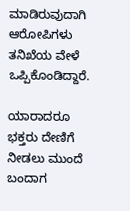ಮಾಡಿರುವುದಾಗಿ ಆರೋಪಿಗಳು ತನಿಖೆಯ ವೇಳೆ ಒಪ್ಪಿಕೊಂಡಿದ್ದಾರೆ.

ಯಾರಾದರೂ ಭಕ್ತರು ದೇಣಿಗೆ ನೀಡಲು ಮುಂದೆ ಬಂದಾಗ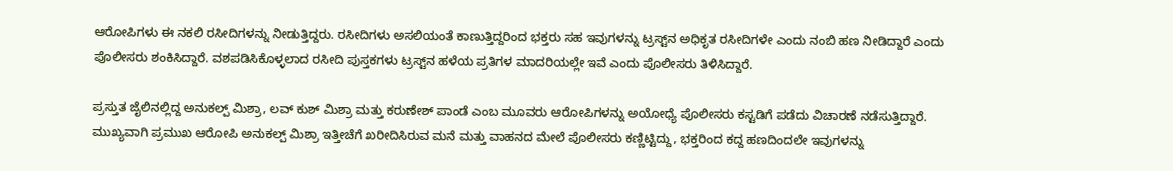ಆರೋಪಿಗಳು ಈ ನಕಲಿ ರಸೀದಿಗಳನ್ನು ನೀಡುತ್ತಿದ್ದರು. ರಸೀದಿಗಳು ಅಸಲಿಯಂತೆ ಕಾಣುತ್ತಿದ್ದರಿಂದ ಭಕ್ತರು ಸಹ ಇವುಗಳನ್ನು ಟ್ರಸ್ಟ್‌ನ ಅಧಿಕೃತ ರಸೀದಿಗಳೇ ಎಂದು ನಂಬಿ ಹಣ ನೀಡಿದ್ದಾರೆ ಎಂದು ಪೊಲೀಸರು ಶಂಕಿಸಿದ್ದಾರೆ. ವಶಪಡಿಸಿಕೊಳ್ಳಲಾದ ರಸೀದಿ ಪುಸ್ತಕಗಳು ಟ್ರಸ್ಟ್‌ನ ಹಳೆಯ ಪ್ರತಿಗಳ ಮಾದರಿಯಲ್ಲೇ ಇವೆ ಎಂದು ಪೊಲೀಸರು ತಿಳಿಸಿದ್ದಾರೆ.

ಪ್ರಸ್ತುತ ಜೈಲಿನಲ್ಲಿದ್ದ ಅನುಕಲ್ಪ್ ಮಿಶ್ರಾ, ಲವ್ ಕುಶ್ ಮಿಶ್ರಾ ಮತ್ತು ಕರುಣೇಶ್ ಪಾಂಡೆ ಎಂಬ ಮೂವರು ಆರೋಪಿಗಳನ್ನು ಅಯೋಧ್ಯೆ ಪೊಲೀಸರು ಕಸ್ಟಡಿಗೆ ಪಡೆದು ವಿಚಾರಣೆ ನಡೆಸುತ್ತಿದ್ದಾರೆ. ಮುಖ್ಯವಾಗಿ ಪ್ರಮುಖ ಆರೋಪಿ ಅನುಕಲ್ಪ್ ಮಿಶ್ರಾ ಇತ್ತೀಚೆಗೆ ಖರೀದಿಸಿರುವ ಮನೆ ಮತ್ತು ವಾಹನದ ಮೇಲೆ ಪೊಲೀಸರು ಕಣ್ಣಿಟ್ಟಿದ್ದು, ಭಕ್ತರಿಂದ ಕದ್ದ ಹಣದಿಂದಲೇ ಇವುಗಳನ್ನು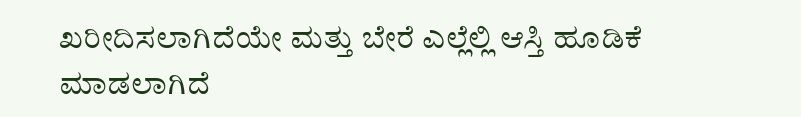ಖರೀದಿಸಲಾಗಿದೆಯೇ ಮತ್ತು ಬೇರೆ ಎಲ್ಲೆಲ್ಲಿ ಆಸ್ತಿ ಹೂಡಿಕೆ ಮಾಡಲಾಗಿದೆ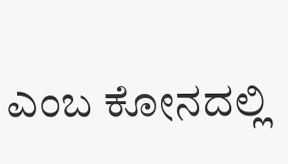ಎಂಬ ಕೋನದಲ್ಲಿ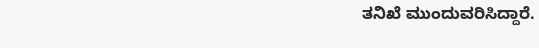ತನಿಖೆ ಮುಂದುವರಿಸಿದ್ದಾರೆ.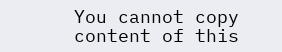You cannot copy content of this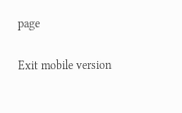page

Exit mobile version